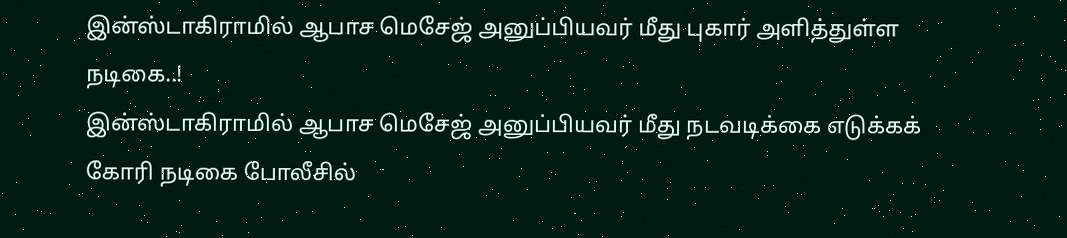இன்ஸ்டாகிராமில் ஆபாச மெசேஜ் அனுப்பியவர் மீது புகார் அளித்துள்ள நடிகை..!
இன்ஸ்டாகிராமில் ஆபாச மெசேஜ் அனுப்பியவர் மீது நடவடிக்கை எடுக்கக் கோரி நடிகை போலீசில்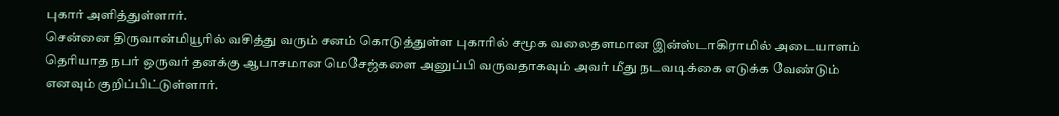புகார் அளித்துள்ளார்.
சென்னை திருவான்மியூரில் வசித்து வரும் சனம் கொடுத்துள்ள புகாரில் சமூக வலைதளமான இன்ஸ்டாகிராமில் அடையாளம் தெரியாத நபர் ஒருவர் தனக்கு ஆபாசமான மெசேஜ்களை அனுப்பி வருவதாகவும் அவர் மீது நடவடிக்கை எடுக்க வேண்டும் எனவும் குறிப்பிட்டுள்ளார்.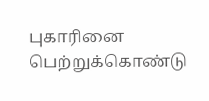புகாரினை பெற்றுக்கொண்டு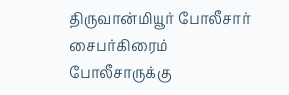திருவான்மியூர் போலீசார் சைபர்கிரைம் போலீசாருக்கு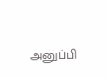அனுப்பி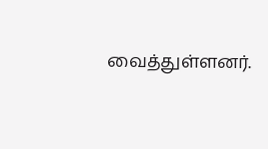வைத்துள்ளனர்.